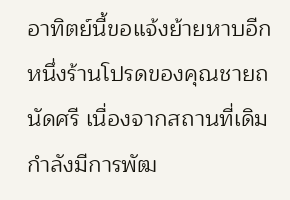อาทิตย์นี้ขอแจ้งย้ายหาบอีกหนึ่งร้านโปรดของคุณชายถนัดศรี เนื่องจากสถานที่เดิมกำลังมีการพัฒ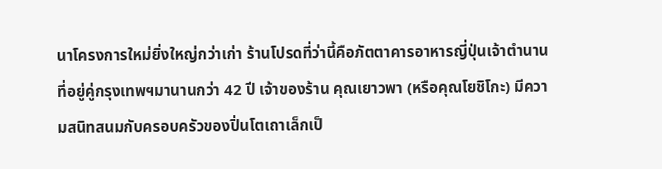นาโครงการใหม่ยิ่งใหญ่กว่าเก่า ร้านโปรดที่ว่านี้คือภัตตาคารอาหารญี่ปุ่นเจ้าตำนานที่อยู่คู่กรุงเทพฯมานานกว่า 42 ปี เจ้าของร้าน คุณเยาวพา (หรือคุณโยชิโกะ) มีความสนิทสนมกับครอบครัวของปิ่นโตเถาเล็กเป็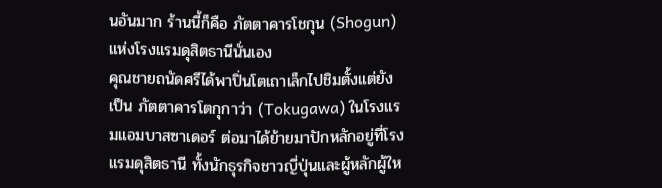นอันมาก ร้านนี้ก็คือ ภัตตาคารโชกุน (Shogun) แห่งโรงแรมดุสิตธานีนั่นเอง
คุณชายถนัดศรีได้พาปิ่นโตเถาเล็กไปชิมตั้งแต่ยังเป็น ภัตตาคารโตกุกาว่า (Tokugawa) ในโรงแรมแอมบาสซาเดอร์ ต่อมาได้ย้ายมาปักหลักอยู่ที่โรงแรมดุสิตธานี ทั้งนักธุรกิจชาวญี่ปุ่นและผู้หลักผู้ให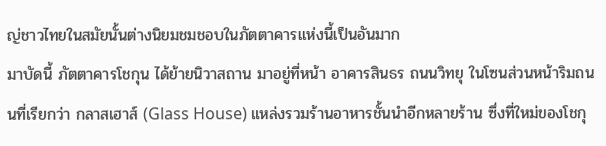ญ่ชาวไทยในสมัยนั้นต่างนิยมชมชอบในภัตตาคารแห่งนี้เป็นอันมาก
มาบัดนี้ ภัตตาคารโชกุน ได้ย้ายนิวาสถาน มาอยู่ที่หน้า อาคารสินธร ถนนวิทยุ ในโซนส่วนหน้าริมถนนที่เรียกว่า กลาสเฮาส์ (Glass House) แหล่งรวมร้านอาหารชั้นนำอีกหลายร้าน ซึ่งที่ใหม่ของโชกุ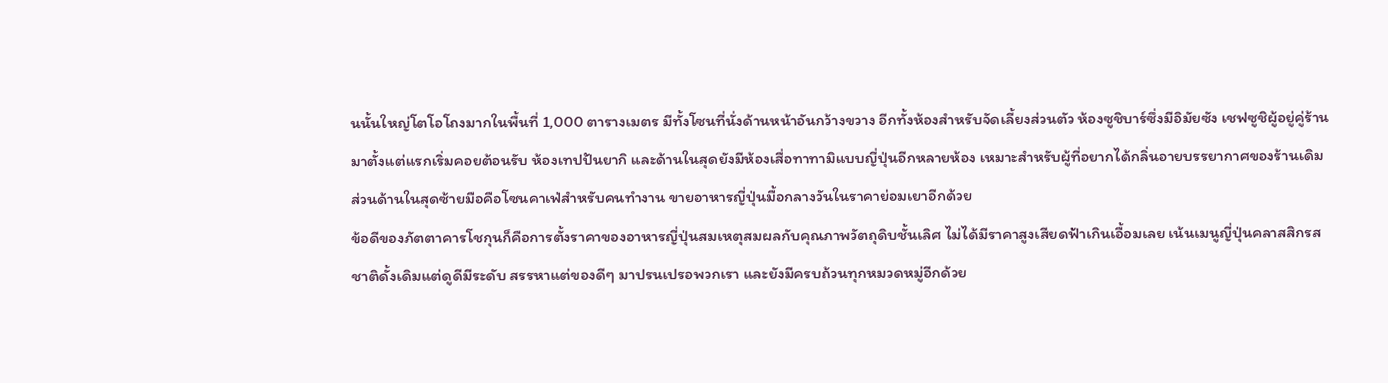นนั้นใหญ่โตโอโถงมากในพื้นที่ 1,000 ตารางเมตร มีทั้งโซนที่นั่งด้านหน้าอันกว้างขวาง อีกทั้งห้องสำหรับจัดเลี้ยงส่วนตัว ห้องซูชิบาร์ซึ่งมีอิมัยซัง เชฟซูชิผู้อยู่คู่ร้านมาตั้งแต่แรกเริ่มคอยต้อนรับ ห้องเทปปันยากิ และด้านในสุดยังมีห้องเสื่อทาทามิแบบญี่ปุ่นอีกหลายห้อง เหมาะสำหรับผู้ที่อยากได้กลิ่นอายบรรยากาศของร้านเดิม ส่วนด้านในสุดซ้ายมือคือโซนคาเฟ่สำหรับคนทำงาน ขายอาหารญี่ปุ่นมื้อกลางวันในราคาย่อมเยาอีกด้วย
ข้อดีของภัตตาคารโชกุนก็คือการตั้งราคาของอาหารญี่ปุ่นสมเหตุสมผลกับคุณภาพวัตถุดิบชั้นเลิศ ไม่ได้มีราคาสูงเสียดฟ้าเกินเอื้อมเลย เน้นเมนูญี่ปุ่นคลาสสิกรสชาติดั้งเดิมแต่ดูดีมีระดับ สรรหาแต่ของดีๆ มาปรนเปรอพวกเรา และยังมีครบถ้วนทุกหมวดหมู่อีกด้วย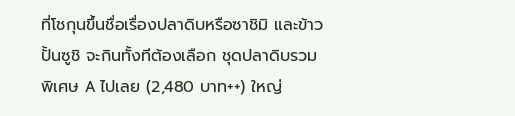ที่โชกุนขึ้นชื่อเรื่องปลาดิบหรือซาชิมิ และข้าวปั้นซูชิ จะกินทั้งทีต้องเลือก ชุดปลาดิบรวมพิเศษ A ไปเลย (2,480 บาท++) ใหญ่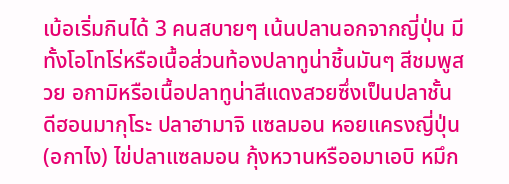เบ้อเริ่มกินได้ 3 คนสบายๆ เน้นปลานอกจากญี่ปุ่น มีทั้งโอโทโร่หรือเนื้อส่วนท้องปลาทูน่าชิ้นมันๆ สีชมพูสวย อกามิหรือเนื้อปลาทูน่าสีแดงสวยซึ่งเป็นปลาชั้นดีฮอนมากุโระ ปลาฮามาจิ แซลมอน หอยแครงญี่ปุ่น (อกาไง) ไข่ปลาแซลมอน กุ้งหวานหรืออมาเอบิ หมึก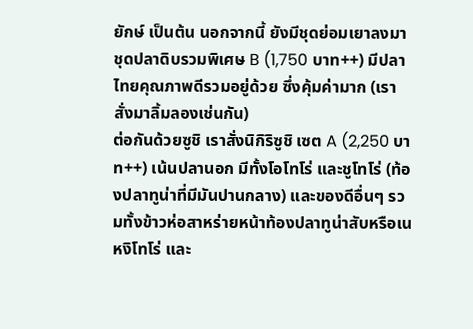ยักษ์ เป็นต้น นอกจากนี้ ยังมีชุดย่อมเยาลงมา ชุดปลาดิบรวมพิเศษ B (1,750 บาท++) มีปลาไทยคุณภาพดีรวมอยู่ด้วย ซึ่งคุ้มค่ามาก (เราสั่งมาลิ้มลองเช่นกัน)
ต่อกันด้วยซูชิ เราสั่งนิกิริซูชิ เซต A (2,250 บาท++) เน้นปลานอก มีทั้งโอโทโร่ และชูโทโร่ (ท้องปลาทูน่าที่มีมันปานกลาง) และของดีอื่นๆ รวมทั้งข้าวห่อสาหร่ายหน้าท้องปลาทูน่าสับหรือเนหงิโทโร่ และ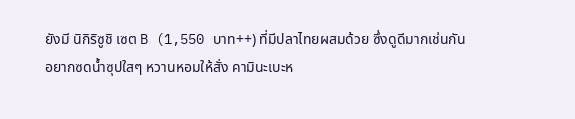ยังมี นิกิริซูชิ เซต B (1,550 บาท++) ที่มีปลาไทยผสมด้วย ซึ่งดูดีมากเช่นกัน
อยากซดน้ำซุปใสๆ หวานหอมให้สั่ง คามินะเบะห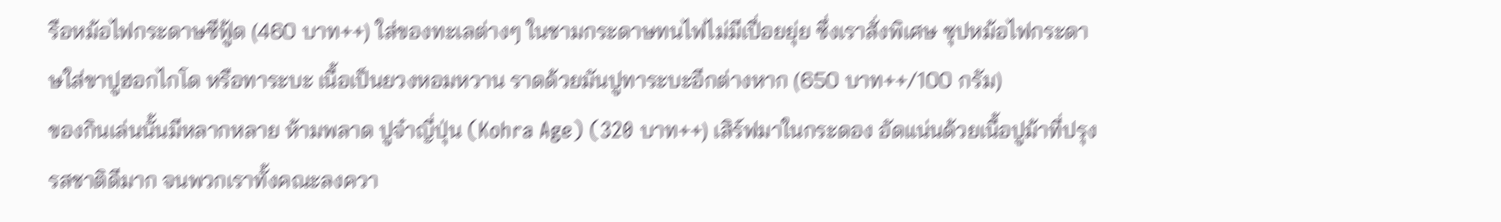รือหม้อไฟกระดาษซีฟู้ด (460 บาท++) ใส่ของทะเลต่างๆ ในชามกระดาษทนไฟไม่มีเปื่อยยุ่ย ซึ่งเราสั่งพิเศษ ซุปหม้อไฟกระดาษใส่ขาปูฮอกไกโด หรือทาระบะ เนื้อเป็นยวงหอมหวาน ราดด้วยมันปูทาระบะอีกต่างหาก (650 บาท++/100 กรัม)
ของกินเล่นนั้นมีหลากหลาย ห้ามพลาด ปูจ๋าญี่ปุ่น (Kohra Age) (320 บาท++) เสิร์ฟมาในกระดอง อัดแน่นด้วยเนื้อปูม้าที่ปรุงรสชาติดีมาก จนพวกเราทั้งคณะลงควา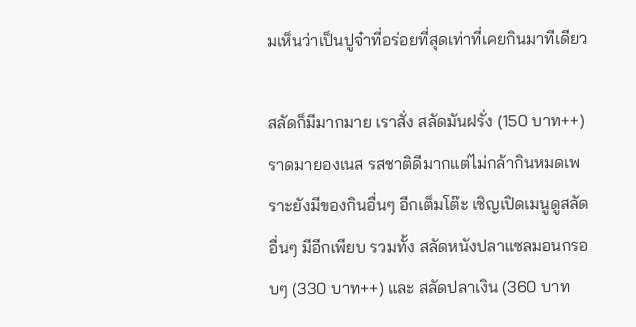มเห็นว่าเป็นปูจ๋าที่อร่อยที่สุดเท่าที่เคยกินมาทีเดียว

สลัดก็มีมากมาย เราสั่ง สลัดมันฝรั่ง (150 บาท++) ราดมายองเนส รสชาติดีมากแต่ไม่กล้ากินหมดเพราะยังมีของกินอื่นๆ อีกเต็มโต๊ะ เชิญเปิดเมนูดูสลัดอื่นๆ มีอีกเพียบ รวมทั้ง สลัดหนังปลาแซลมอนกรอบๆ (330 บาท++) และ สลัดปลาเงิน (360 บาท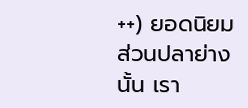++) ยอดนิยม
ส่วนปลาย่างนั้น เรา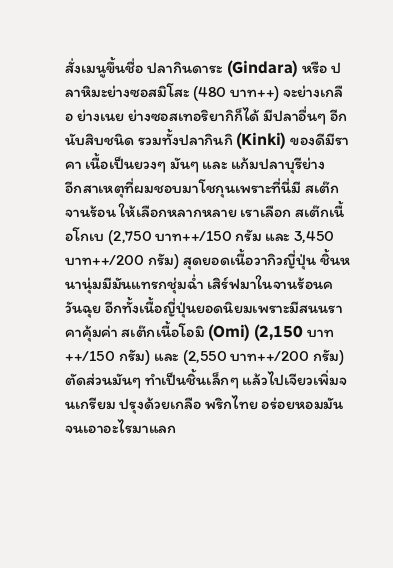สั่งเมนูขึ้นชื่อ ปลากินดาระ (Gindara) หรือ ปลาหิมะย่างซอสมิโสะ (480 บาท++) จะย่างเกลือ ย่างเนย ย่างซอสเทอริยากิก็ได้ มีปลาอื่นๆ อีกนับสิบชนิด รวมทั้งปลากินกิ (Kinki) ของดีมีราคา เนื้อเป็นยวงๆ มันๆ และ แก้มปลาบุรีย่าง
อีกสาเหตุที่ผมชอบมาโชกุนเพราะที่นี่มี สเต๊กจานร้อน ให้เลือกหลากหลาย เราเลือก สเต๊กเนื้อโกเบ (2,750 บาท++/150 กรัม และ 3,450 บาท++/200 กรัม) สุดยอดเนื้อวากิวญี่ปุ่น ชิ้นหนานุ่มมีมันแทรกชุ่มฉ่ำ เสิร์ฟมาในจานร้อนควันฉุย อีกทั้งเนื้อญี่ปุ่นยอดนิยมเพราะมีสนนราคาคุ้มค่า สเต๊กเนื้อโอมิ (Omi) (2,150 บาท++/150 กรัม) และ (2,550 บาท++/200 กรัม) ตัดส่วนมันๆ ทำเป็นชิ้นเล็กๆ แล้วไปเจียวเพิ่มจนเกรียม ปรุงด้วยเกลือ พริกไทย อร่อยหอมมันจนเอาอะไรมาแลก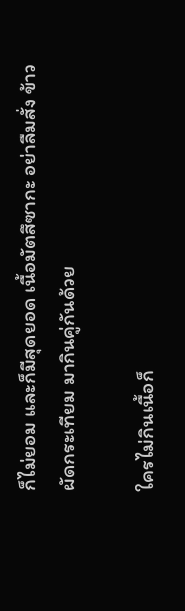ก็ไม่ยอม และก็มีสุดยอด เนื้อมัตสึซากะ อย่าลืมสั่ง ข้าวผัดกระเทียม มากินคู่กันด้วย

ใครไม่กินเนื้อก็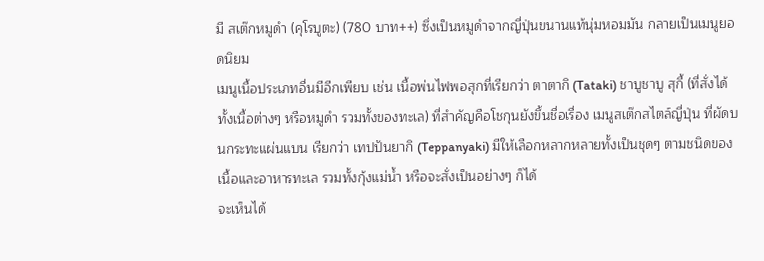มี สเต๊กหมูดำ (คุโรบูตะ) (780 บาท++) ซึ่งเป็นหมูดำจากญี่ปุ่นขนานแท้นุ่มหอมมัน กลายเป็นเมนูยอดนิยม
เมนูเนื้อประเภทอื่นมีอีกเพียบ เช่น เนื้อพ่นไฟพอสุกที่เรียกว่า ตาตากิ (Tataki) ชาบูชาบู สุกี้ (ที่สั่งได้ทั้งเนื้อต่างๆ หรือหมูดำ รวมทั้งของทะเล) ที่สำคัญคือโชกุนยังขึ้นชื่อเรื่อง เมนูสเต๊กสไตล์ญี่ปุ่น ที่ผัดบนกระทะแผ่นแบน เรียกว่า เทปปันยากิ (Teppanyaki) มีให้เลือกหลากหลายทั้งเป็นชุดๆ ตามชนิดของเนื้อและอาหารทะเล รวมทั้งกุ้งแม่น้ำ หรือจะสั่งเป็นอย่างๆ ก็ได้
จะเห็นได้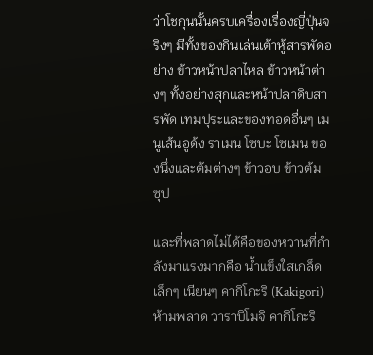ว่าโชกุนนั้นครบเครื่องเรื่องญี่ปุ่นจริงๆ มีทั้งของกินเล่นเต้าหู้สารพัดอย่าง ข้าวหน้าปลาไหล ข้าวหน้าต่างๆ ทั้งอย่างสุกและหน้าปลาดิบสารพัด เทมปุระและของทอดอื่นๆ เมนูเส้นอูด้ง ราเมน โซบะ โซเมน ของนึ่งและต้มต่างๆ ข้าวอบ ข้าวต้ม ซุป

และที่พลาดไม่ได้คือของหวานที่กำลังมาแรงมากคือ น้ำแข็งใสเกล็ดเล็กๆ เนียนๆ คากิโกะริ (Kakigori) ห้ามพลาด วาราบิโมจิ คากิโกะริ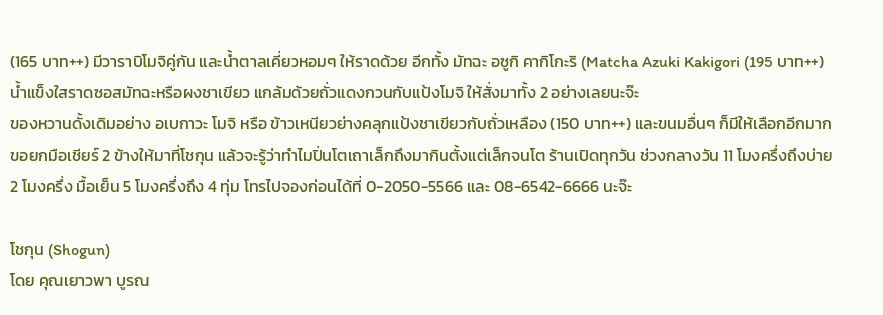(165 บาท++) มีวาราบิโมจิคู่กัน และน้ำตาลเคี่ยวหอมๆ ให้ราดด้วย อีกทั้ง มัทฉะ อซูกิ คากิโกะริ (Matcha Azuki Kakigori (195 บาท++) น้ำแข็งใสราดซอสมัทฉะหรือผงชาเขียว แกล้มด้วยถั่วแดงกวนกับแป้งโมจิ ให้สั่งมาทั้ง 2 อย่างเลยนะจ๊ะ
ของหวานดั้งเดิมอย่าง อเบกาวะ โมจิ หรือ ข้าวเหนียวย่างคลุกแป้งชาเขียวกับถั่วเหลือง (150 บาท++) และขนมอื่นๆ ก็มีให้เลือกอีกมาก
ขอยกมือเชียร์ 2 ข้างให้มาที่โชกุน แล้วจะรู้ว่าทำไมปิ่นโตเถาเล็กถึงมากินตั้งแต่เล็กจนโต ร้านเปิดทุกวัน ช่วงกลางวัน 11 โมงครึ่งถึงบ่าย 2 โมงครึ่ง มื้อเย็น 5 โมงครึ่งถึง 4 ทุ่ม โทรไปจองก่อนได้ที่ 0-2050-5566 และ 08-6542-6666 นะจ๊ะ

โชกุน (Shogun)
โดย คุณเยาวพา บูรณ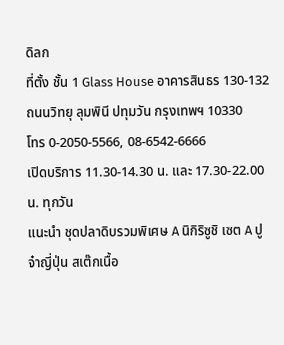ดิลก
ที่ตั้ง ชั้น 1 Glass House อาคารสินธร 130-132 ถนนวิทยุ ลุมพินี ปทุมวัน กรุงเทพฯ 10330
โทร 0-2050-5566, 08-6542-6666
เปิดบริการ 11.30-14.30 น. และ 17.30-22.00 น. ทุกวัน
แนะนำ ชุดปลาดิบรวมพิเศษ A นิกิริซูชิ เซต A ปูจ๋าญี่ปุ่น สเต๊กเนื้อ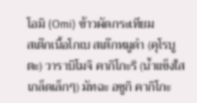โอมิ (Omi) ข้าวผัดกระเทียม
สเต๊กเนื้อโกเบ สเต๊กหมูดำ (คุโรบูตะ) วาราบิโมจิ คากิโกะริ (น้ำแข็งใสเกล็ดเล็กๆ) มัทฉะ อซูกิ คากิโกะ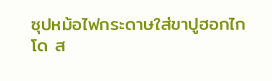ซุปหม้อไฟกระดาษใส่ขาปูฮอกไกโด ส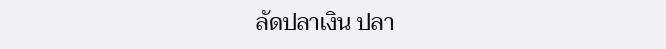ลัดปลาเงิน ปลา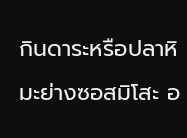กินดาระหรือปลาหิมะย่างซอสมิโสะ อ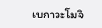เบกาวะโมจิ